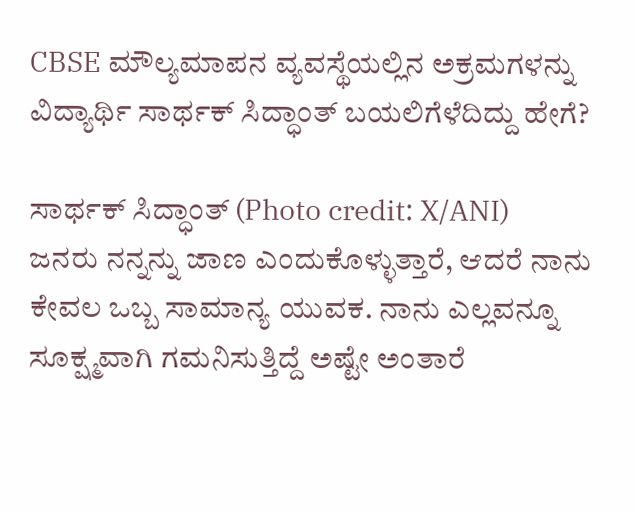CBSE ಮೌಲ್ಯಮಾಪನ ವ್ಯವಸ್ಥೆಯಲ್ಲಿನ ಅಕ್ರಮಗಳನ್ನು ವಿದ್ಯಾರ್ಥಿ ಸಾರ್ಥಕ್ ಸಿದ್ಧಾಂತ್ ಬಯಲಿಗೆಳೆದಿದ್ದು ಹೇಗೆ?

ಸಾರ್ಥಕ್ ಸಿದ್ಧಾಂತ್ (Photo credit: X/ANI)
ಜನರು ನನ್ನನ್ನು ಜಾಣ ಎಂದುಕೊಳ್ಳುತ್ತಾರೆ, ಆದರೆ ನಾನು ಕೇವಲ ಒಬ್ಬ ಸಾಮಾನ್ಯ ಯುವಕ. ನಾನು ಎಲ್ಲವನ್ನೂ ಸೂಕ್ಷ್ಮವಾಗಿ ಗಮನಿಸುತ್ತಿದ್ದೆ ಅಷ್ಟೇ ಅಂತಾರೆ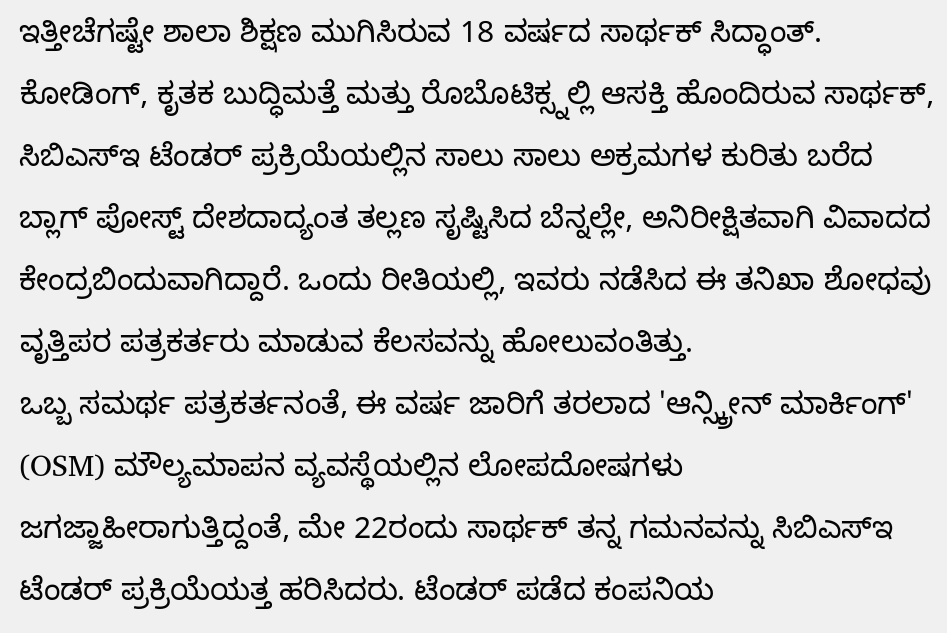ಇತ್ತೀಚೆಗಷ್ಟೇ ಶಾಲಾ ಶಿಕ್ಷಣ ಮುಗಿಸಿರುವ 18 ವರ್ಷದ ಸಾರ್ಥಕ್ ಸಿದ್ಧಾಂತ್. ಕೋಡಿಂಗ್, ಕೃತಕ ಬುದ್ಧಿಮತ್ತೆ ಮತ್ತು ರೊಬೊಟಿಕ್ಸ್ನಲ್ಲಿ ಆಸಕ್ತಿ ಹೊಂದಿರುವ ಸಾರ್ಥಕ್, ಸಿಬಿಎಸ್ಇ ಟೆಂಡರ್ ಪ್ರಕ್ರಿಯೆಯಲ್ಲಿನ ಸಾಲು ಸಾಲು ಅಕ್ರಮಗಳ ಕುರಿತು ಬರೆದ ಬ್ಲಾಗ್ ಪೋಸ್ಟ್ ದೇಶದಾದ್ಯಂತ ತಲ್ಲಣ ಸೃಷ್ಟಿಸಿದ ಬೆನ್ನಲ್ಲೇ, ಅನಿರೀಕ್ಷಿತವಾಗಿ ವಿವಾದದ ಕೇಂದ್ರಬಿಂದುವಾಗಿದ್ದಾರೆ. ಒಂದು ರೀತಿಯಲ್ಲಿ, ಇವರು ನಡೆಸಿದ ಈ ತನಿಖಾ ಶೋಧವು ವೃತ್ತಿಪರ ಪತ್ರಕರ್ತರು ಮಾಡುವ ಕೆಲಸವನ್ನು ಹೋಲುವಂತಿತ್ತು.
ಒಬ್ಬ ಸಮರ್ಥ ಪತ್ರಕರ್ತನಂತೆ, ಈ ವರ್ಷ ಜಾರಿಗೆ ತರಲಾದ 'ಆನ್ಸ್ಕ್ರೀನ್ ಮಾರ್ಕಿಂಗ್' (OSM) ಮೌಲ್ಯಮಾಪನ ವ್ಯವಸ್ಥೆಯಲ್ಲಿನ ಲೋಪದೋಷಗಳು ಜಗಜ್ಜಾಹೀರಾಗುತ್ತಿದ್ದಂತೆ, ಮೇ 22ರಂದು ಸಾರ್ಥಕ್ ತನ್ನ ಗಮನವನ್ನು ಸಿಬಿಎಸ್ಇ ಟೆಂಡರ್ ಪ್ರಕ್ರಿಯೆಯತ್ತ ಹರಿಸಿದರು. ಟೆಂಡರ್ ಪಡೆದ ಕಂಪನಿಯ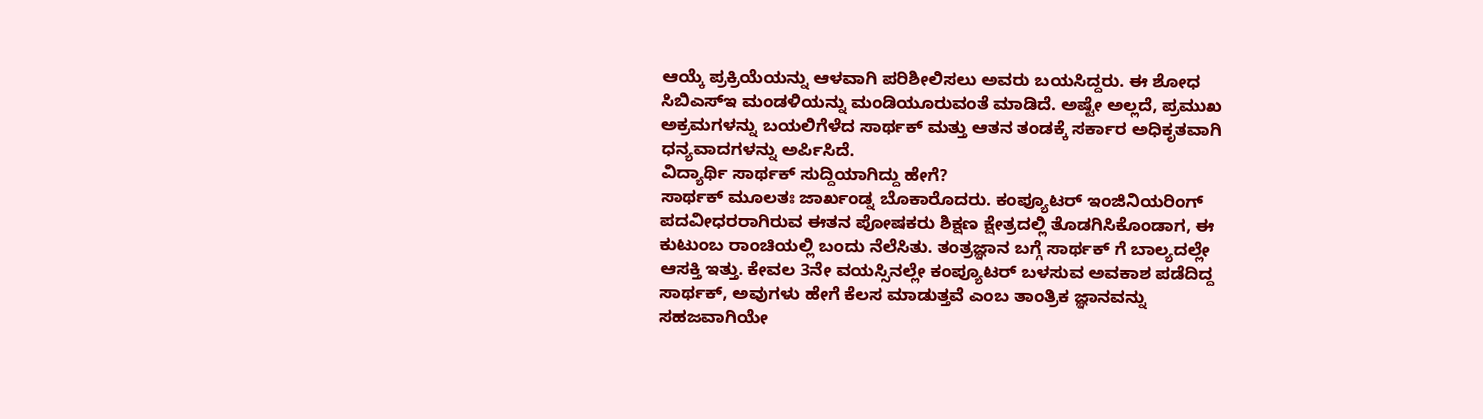ಆಯ್ಕೆ ಪ್ರಕ್ರಿಯೆಯನ್ನು ಆಳವಾಗಿ ಪರಿಶೀಲಿಸಲು ಅವರು ಬಯಸಿದ್ದರು. ಈ ಶೋಧ ಸಿಬಿಎಸ್ಇ ಮಂಡಳಿಯನ್ನು ಮಂಡಿಯೂರುವಂತೆ ಮಾಡಿದೆ. ಅಷ್ಟೇ ಅಲ್ಲದೆ, ಪ್ರಮುಖ ಅಕ್ರಮಗಳನ್ನು ಬಯಲಿಗೆಳೆದ ಸಾರ್ಥಕ್ ಮತ್ತು ಆತನ ತಂಡಕ್ಕೆ ಸರ್ಕಾರ ಅಧಿಕೃತವಾಗಿ ಧನ್ಯವಾದಗಳನ್ನು ಅರ್ಪಿಸಿದೆ.
ವಿದ್ಯಾರ್ಥಿ ಸಾರ್ಥಕ್ ಸುದ್ದಿಯಾಗಿದ್ದು ಹೇಗೆ?
ಸಾರ್ಥಕ್ ಮೂಲತಃ ಜಾರ್ಖಂಡ್ನ ಬೊಕಾರೊದರು. ಕಂಪ್ಯೂಟರ್ ಇಂಜಿನಿಯರಿಂಗ್ ಪದವೀಧರರಾಗಿರುವ ಈತನ ಪೋಷಕರು ಶಿಕ್ಷಣ ಕ್ಷೇತ್ರದಲ್ಲಿ ತೊಡಗಿಸಿಕೊಂಡಾಗ, ಈ ಕುಟುಂಬ ರಾಂಚಿಯಲ್ಲಿ ಬಂದು ನೆಲೆಸಿತು. ತಂತ್ರಜ್ಞಾನ ಬಗ್ಗೆ ಸಾರ್ಥಕ್ ಗೆ ಬಾಲ್ಯದಲ್ಲೇ ಆಸಕ್ತಿ ಇತ್ತು. ಕೇವಲ 3ನೇ ವಯಸ್ಸಿನಲ್ಲೇ ಕಂಪ್ಯೂಟರ್ ಬಳಸುವ ಅವಕಾಶ ಪಡೆದಿದ್ದ ಸಾರ್ಥಕ್, ಅವುಗಳು ಹೇಗೆ ಕೆಲಸ ಮಾಡುತ್ತವೆ ಎಂಬ ತಾಂತ್ರಿಕ ಜ್ಞಾನವನ್ನು ಸಹಜವಾಗಿಯೇ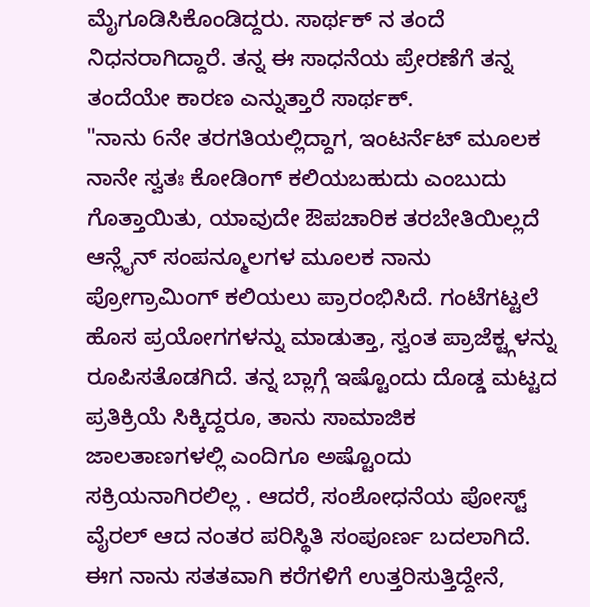ಮೈಗೂಡಿಸಿಕೊಂಡಿದ್ದರು. ಸಾರ್ಥಕ್ ನ ತಂದೆ ನಿಧನರಾಗಿದ್ದಾರೆ. ತನ್ನ ಈ ಸಾಧನೆಯ ಪ್ರೇರಣೆಗೆ ತನ್ನ ತಂದೆಯೇ ಕಾರಣ ಎನ್ನುತ್ತಾರೆ ಸಾರ್ಥಕ್.
"ನಾನು 6ನೇ ತರಗತಿಯಲ್ಲಿದ್ದಾಗ, ಇಂಟರ್ನೆಟ್ ಮೂಲಕ ನಾನೇ ಸ್ವತಃ ಕೋಡಿಂಗ್ ಕಲಿಯಬಹುದು ಎಂಬುದು ಗೊತ್ತಾಯಿತು, ಯಾವುದೇ ಔಪಚಾರಿಕ ತರಬೇತಿಯಿಲ್ಲದೆ ಆನ್ಲೈನ್ ಸಂಪನ್ಮೂಲಗಳ ಮೂಲಕ ನಾನು ಪ್ರೋಗ್ರಾಮಿಂಗ್ ಕಲಿಯಲು ಪ್ರಾರಂಭಿಸಿದೆ. ಗಂಟೆಗಟ್ಟಲೆ ಹೊಸ ಪ್ರಯೋಗಗಳನ್ನು ಮಾಡುತ್ತಾ, ಸ್ವಂತ ಪ್ರಾಜೆಕ್ಟ್ಗಳನ್ನು ರೂಪಿಸತೊಡಗಿದೆ. ತನ್ನ ಬ್ಲಾಗ್ಗೆ ಇಷ್ಟೊಂದು ದೊಡ್ಡ ಮಟ್ಟದ ಪ್ರತಿಕ್ರಿಯೆ ಸಿಕ್ಕಿದ್ದರೂ, ತಾನು ಸಾಮಾಜಿಕ ಜಾಲತಾಣಗಳಲ್ಲಿ ಎಂದಿಗೂ ಅಷ್ಟೊಂದು ಸಕ್ರಿಯನಾಗಿರಲಿಲ್ಲ . ಆದರೆ, ಸಂಶೋಧನೆಯ ಪೋಸ್ಟ್ ವೈರಲ್ ಆದ ನಂತರ ಪರಿಸ್ಥಿತಿ ಸಂಪೂರ್ಣ ಬದಲಾಗಿದೆ. ಈಗ ನಾನು ಸತತವಾಗಿ ಕರೆಗಳಿಗೆ ಉತ್ತರಿಸುತ್ತಿದ್ದೇನೆ,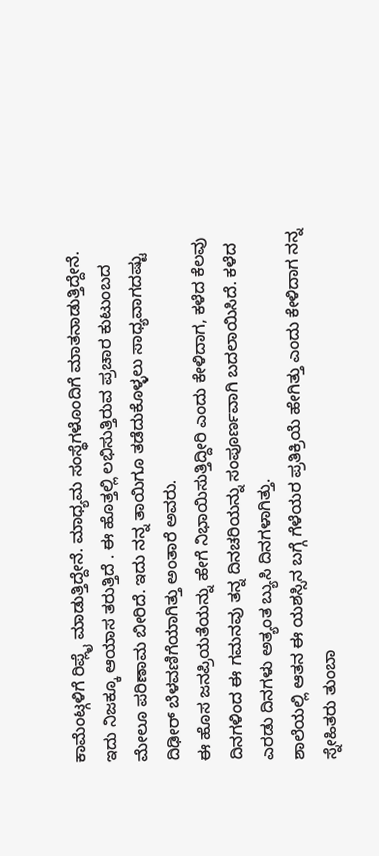ಕಾಮೆಂಟ್ಗಳಿಗೆ ರಿಪ್ಲೈ ಮಾಡುತ್ತಿದ್ದೇನೆ. ಮಾಧ್ಯಮ ಸಂಸ್ಥೆಗಳೊಂದಿಗೆ ಮಾತನಾಡುತ್ತಿದ್ದೇನೆ. ಇದು ನಿಜಕ್ಕೂ ಆಯಾಸ ತರುತ್ತಿದೆ . ಈ ಹೊತ್ತಲ್ಲಿ ಲಭಿಸುತ್ತಿರುವ ಪ್ರಚಾರ ಕುಟುಂಬದ ಮೇಲೂ ಪರಿಣಾಮ ಬೀರಿದೆ. ಇದು ನನ್ನ ತಾಯಿಗೂ ತಡೆದುಕೊಳ್ಳಲು ಸಾಧ್ಯವಾಗದಷ್ಟು ದಿಢೀರ್ ಬೆಳವಣಿಗೆಯಾಗಿತ್ತು ಅಂತಾರೆ ಅವರು.
ಈ ಹೊಸ ಜನಪ್ರಿಯತೆಯನ್ನು ಹೇಗೆ ನಿಭಾಯಿಸುತ್ತಿದ್ದೀರಿ ಎಂದು ಕೇಳಿದಾಗ, ಕಳೆದ ಕೆಲವು ದಿನಗಳಿಂದ ಈ ಗಮನವು ತನ್ನ ದಿನಚರಿಯನ್ನು ಸಂಪೂರ್ಣವಾಗಿ ಬದಲಾಯಿಸಿದೆ. ಕಳೆದ ಎರಡು ದಿನಗಳು ಅತ್ಯಂತ ಬ್ಯುಸಿ ದಿನಗಳಾಗಿತ್ತು.
ಶಾಲೆಯಲ್ಲಿ ಆತನ ಈ ಯಶಸ್ಸಿನ ಬಗ್ಗೆ ಗೆಳೆಯರ ಪ್ರತಿಕ್ರಿಯೆ ಹೇಗಿತ್ತು ಎಂದು ಕೇಳಿದಾಗ ನನ್ನ ಸ್ನೇಹಿತರು ತುಂಬಾ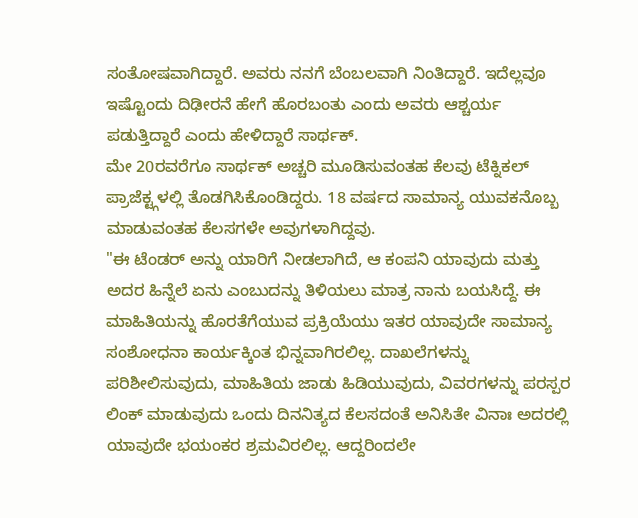ಸಂತೋಷವಾಗಿದ್ದಾರೆ. ಅವರು ನನಗೆ ಬೆಂಬಲವಾಗಿ ನಿಂತಿದ್ದಾರೆ. ಇದೆಲ್ಲವೂ ಇಷ್ಟೊಂದು ದಿಢೀರನೆ ಹೇಗೆ ಹೊರಬಂತು ಎಂದು ಅವರು ಆಶ್ಚರ್ಯ ಪಡುತ್ತಿದ್ದಾರೆ ಎಂದು ಹೇಳಿದ್ದಾರೆ ಸಾರ್ಥಕ್.
ಮೇ 20ರವರೆಗೂ ಸಾರ್ಥಕ್ ಅಚ್ಚರಿ ಮೂಡಿಸುವಂತಹ ಕೆಲವು ಟೆಕ್ನಿಕಲ್ ಪ್ರಾಜೆಕ್ಟ್ಗಳಲ್ಲಿ ತೊಡಗಿಸಿಕೊಂಡಿದ್ದರು. 18 ವರ್ಷದ ಸಾಮಾನ್ಯ ಯುವಕನೊಬ್ಬ ಮಾಡುವಂತಹ ಕೆಲಸಗಳೇ ಅವುಗಳಾಗಿದ್ದವು.
"ಈ ಟೆಂಡರ್ ಅನ್ನು ಯಾರಿಗೆ ನೀಡಲಾಗಿದೆ, ಆ ಕಂಪನಿ ಯಾವುದು ಮತ್ತು ಅದರ ಹಿನ್ನೆಲೆ ಏನು ಎಂಬುದನ್ನು ತಿಳಿಯಲು ಮಾತ್ರ ನಾನು ಬಯಸಿದ್ದೆ. ಈ ಮಾಹಿತಿಯನ್ನು ಹೊರತೆಗೆಯುವ ಪ್ರಕ್ರಿಯೆಯು ಇತರ ಯಾವುದೇ ಸಾಮಾನ್ಯ ಸಂಶೋಧನಾ ಕಾರ್ಯಕ್ಕಿಂತ ಭಿನ್ನವಾಗಿರಲಿಲ್ಲ. ದಾಖಲೆಗಳನ್ನು ಪರಿಶೀಲಿಸುವುದು, ಮಾಹಿತಿಯ ಜಾಡು ಹಿಡಿಯುವುದು, ವಿವರಗಳನ್ನು ಪರಸ್ಪರ ಲಿಂಕ್ ಮಾಡುವುದು ಒಂದು ದಿನನಿತ್ಯದ ಕೆಲಸದಂತೆ ಅನಿಸಿತೇ ವಿನಾಃ ಅದರಲ್ಲಿ ಯಾವುದೇ ಭಯಂಕರ ಶ್ರಮವಿರಲಿಲ್ಲ. ಆದ್ದರಿಂದಲೇ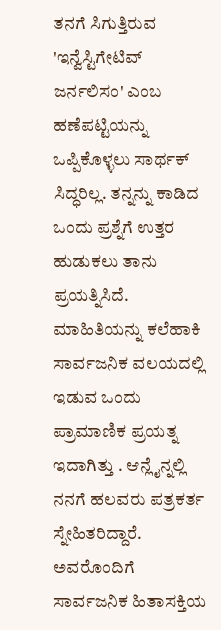ತನಗೆ ಸಿಗುತ್ತಿರುವ 'ಇನ್ವೆಸ್ಟಿಗೇಟಿವ್ ಜರ್ನಲಿಸಂ' ಎಂಬ ಹಣೆಪಟ್ಟಿಯನ್ನು ಒಪ್ಪಿಕೊಳ್ಳಲು ಸಾರ್ಥಕ್ ಸಿದ್ಧರಿಲ್ಲ. ತನ್ನನ್ನು ಕಾಡಿದ ಒಂದು ಪ್ರಶ್ನೆಗೆ ಉತ್ತರ ಹುಡುಕಲು ತಾನು ಪ್ರಯತ್ನಿಸಿದೆ. ಮಾಹಿತಿಯನ್ನು ಕಲೆಹಾಕಿ ಸಾರ್ವಜನಿಕ ವಲಯದಲ್ಲಿ ಇಡುವ ಒಂದು ಪ್ರಾಮಾಣಿಕ ಪ್ರಯತ್ನ ಇದಾಗಿತ್ತು . ಆನ್ಲೈನ್ನಲ್ಲಿ ನನಗೆ ಹಲವರು ಪತ್ರಕರ್ತ ಸ್ನೇಹಿತರಿದ್ದಾರೆ. ಅವರೊಂದಿಗೆ ಸಾರ್ವಜನಿಕ ಹಿತಾಸಕ್ತಿಯ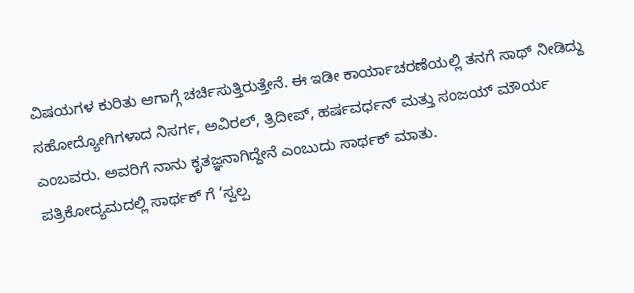ವಿಷಯಗಳ ಕುರಿತು ಆಗಾಗ್ಗೆ ಚರ್ಚಿಸುತ್ತಿರುತ್ತೇನೆ. ಈ ಇಡೀ ಕಾರ್ಯಾಚರಣೆಯಲ್ಲಿ ತನಗೆ ಸಾಥ್ ನೀಡಿದ್ದು ಸಹೋದ್ಯೋಗಿಗಳಾದ ನಿಸರ್ಗ, ಅವಿರಲ್, ತ್ರಿದೀಪ್, ಹರ್ಷವರ್ಧನ್ ಮತ್ತು ಸಂಜಯ್ ಮೌರ್ಯ ಎಂಬವರು. ಅವರಿಗೆ ನಾನು ಕೃತಜ್ಞನಾಗಿದ್ದೇನೆ ಎಂಬುದು ಸಾರ್ಥಕ್ ಮಾತು.
ಪತ್ರಿಕೋದ್ಯಮದಲ್ಲಿ ಸಾರ್ಥಕ್ ಗೆ ‘ಸ್ವಲ್ಪ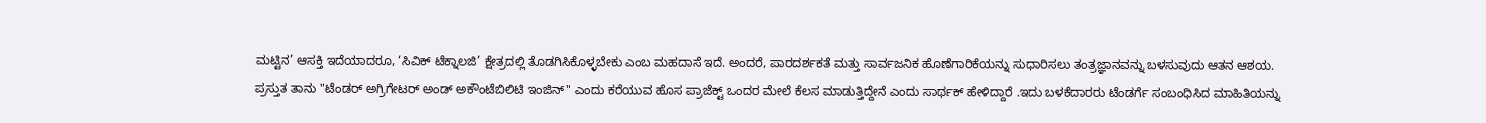ಮಟ್ಟಿನ’ ಆಸಕ್ತಿ ಇದೆಯಾದರೂ, ‘ಸಿವಿಕ್ ಟೆಕ್ನಾಲಜಿ’ ಕ್ಷೇತ್ರದಲ್ಲಿ ತೊಡಗಿಸಿಕೊಳ್ಳಬೇಕು ಎಂಬ ಮಹದಾಸೆ ಇದೆ. ಅಂದರೆ, ಪಾರದರ್ಶಕತೆ ಮತ್ತು ಸಾರ್ವಜನಿಕ ಹೊಣೆಗಾರಿಕೆಯನ್ನು ಸುಧಾರಿಸಲು ತಂತ್ರಜ್ಞಾನವನ್ನು ಬಳಸುವುದು ಆತನ ಆಶಯ.
ಪ್ರಸ್ತುತ ತಾನು "ಟೆಂಡರ್ ಅಗ್ರಿಗೇಟರ್ ಅಂಡ್ ಅಕೌಂಟೆಬಿಲಿಟಿ ಇಂಜಿನ್" ಎಂದು ಕರೆಯುವ ಹೊಸ ಪ್ರಾಜೆಕ್ಟ್ ಒಂದರ ಮೇಲೆ ಕೆಲಸ ಮಾಡುತ್ತಿದ್ದೇನೆ ಎಂದು ಸಾರ್ಥಕ್ ಹೇಳಿದ್ದಾರೆ .ಇದು ಬಳಕೆದಾರರು ಟೆಂಡರ್ಗೆ ಸಂಬಂಧಿಸಿದ ಮಾಹಿತಿಯನ್ನು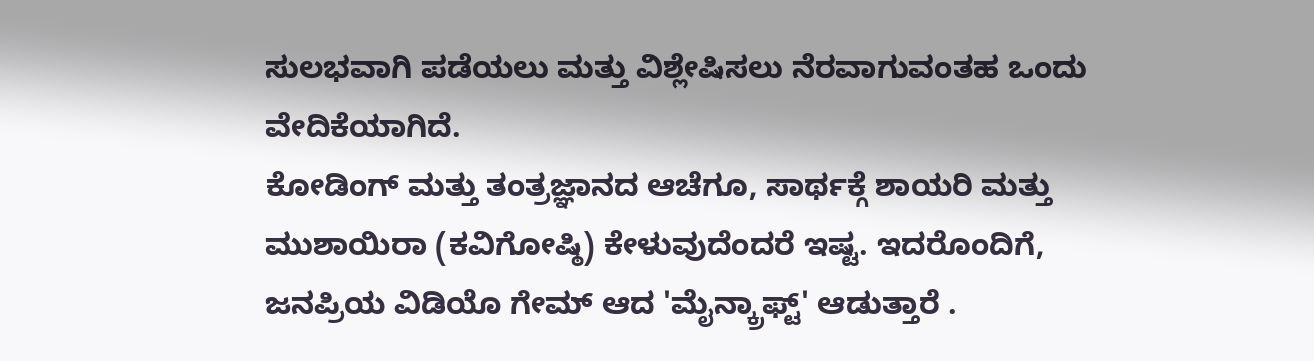ಸುಲಭವಾಗಿ ಪಡೆಯಲು ಮತ್ತು ವಿಶ್ಲೇಷಿಸಲು ನೆರವಾಗುವಂತಹ ಒಂದು ವೇದಿಕೆಯಾಗಿದೆ.
ಕೋಡಿಂಗ್ ಮತ್ತು ತಂತ್ರಜ್ಞಾನದ ಆಚೆಗೂ, ಸಾರ್ಥಕ್ಗೆ ಶಾಯರಿ ಮತ್ತು ಮುಶಾಯಿರಾ (ಕವಿಗೋಷ್ಠಿ) ಕೇಳುವುದೆಂದರೆ ಇಷ್ಟ. ಇದರೊಂದಿಗೆ, ಜನಪ್ರಿಯ ವಿಡಿಯೊ ಗೇಮ್ ಆದ 'ಮೈನ್ಕ್ರಾಫ್ಟ್' ಆಡುತ್ತಾರೆ .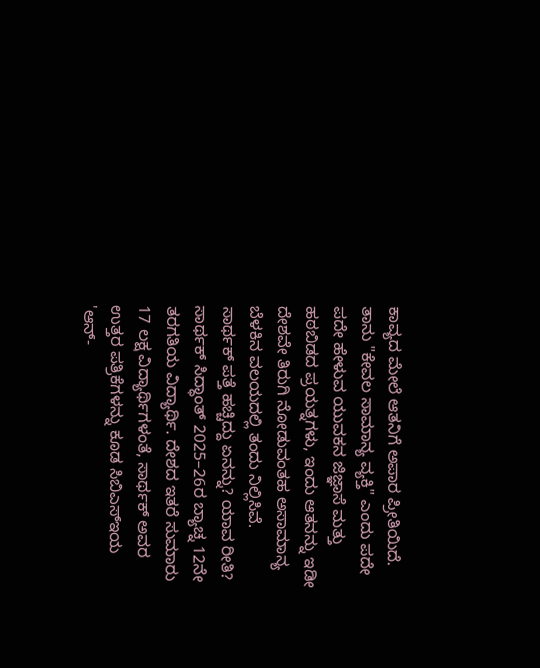ಕಾವ್ಯದ ಮೇಲೆ ಆತನಿಗೆ ಅಪಾರ ಪ್ರೀತಿಯಿದೆ. ತಾನು "ಕೇವಲ ಸಾಮಾನ್ಯ ವ್ಯಕ್ತಿ" ಎಂದು ಪದೇ ಪದೇ ಹೇಳುವ ಯುವಕನ ಜಿಜ್ಞಾಸೆ ಮತ್ತು ಹಠಬಿಡದ ಪ್ರಯತ್ನಗಳು, ಇಂದು ಆತನನ್ನು ಇಡೀ ದೇಶವೇ ತಿರುಗಿ ನೋಡುವಂತಹ ಅಸಾಮಾನ್ಯ ಬೆಳಕಿನ ವಲಯದಲ್ಲಿ ತಂದು ನಿಲ್ಲಿಸಿವೆ.
ಸಾರ್ಥಕ್ ಪತ್ತೆ ಹಚ್ಚಿದ್ದು ಏನನ್ನು? ಯಾವ ರೀತಿ?
ಸಾರ್ಥಕ್ ಸಿದ್ಧಾಂತ್ 2025–26ರ ಬ್ಯಾಚ್ನ 12ನೇ ತರಗತಿಯ ವಿದ್ಯಾರ್ಥಿ. ದೇಶದ ಇತರೆ ಸುಮಾರು 17 ಲಕ್ಷ ವಿದ್ಯಾರ್ಥಿಗಳಂತೆ, ಸಾರ್ಥಕ್ ಅವರ ಉತ್ತರ ಪತ್ರಿಕೆಗಳನ್ನು ಕೂಡ ಸಿಬಿಎಸ್ಇಯ 'ಆನ್-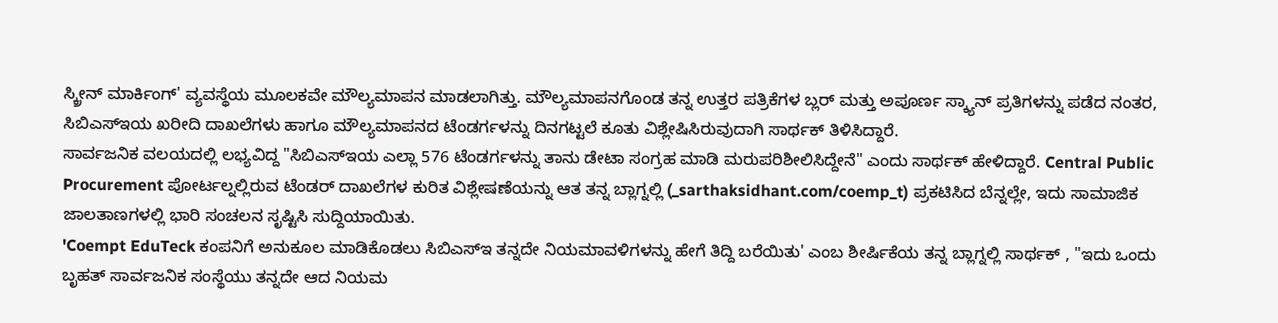ಸ್ಕ್ರೀನ್ ಮಾರ್ಕಿಂಗ್' ವ್ಯವಸ್ಥೆಯ ಮೂಲಕವೇ ಮೌಲ್ಯಮಾಪನ ಮಾಡಲಾಗಿತ್ತು. ಮೌಲ್ಯಮಾಪನಗೊಂಡ ತನ್ನ ಉತ್ತರ ಪತ್ರಿಕೆಗಳ ಬ್ಲರ್ ಮತ್ತು ಅಪೂರ್ಣ ಸ್ಕ್ಯಾನ್ ಪ್ರತಿಗಳನ್ನು ಪಡೆದ ನಂತರ, ಸಿಬಿಎಸ್ಇಯ ಖರೀದಿ ದಾಖಲೆಗಳು ಹಾಗೂ ಮೌಲ್ಯಮಾಪನದ ಟೆಂಡರ್ಗಳನ್ನು ದಿನಗಟ್ಟಲೆ ಕೂತು ವಿಶ್ಲೇಷಿಸಿರುವುದಾಗಿ ಸಾರ್ಥಕ್ ತಿಳಿಸಿದ್ದಾರೆ.
ಸಾರ್ವಜನಿಕ ವಲಯದಲ್ಲಿ ಲಭ್ಯವಿದ್ದ "ಸಿಬಿಎಸ್ಇಯ ಎಲ್ಲಾ 576 ಟೆಂಡರ್ಗಳನ್ನು ತಾನು ಡೇಟಾ ಸಂಗ್ರಹ ಮಾಡಿ ಮರುಪರಿಶೀಲಿಸಿದ್ದೇನೆ" ಎಂದು ಸಾರ್ಥಕ್ ಹೇಳಿದ್ದಾರೆ. Central Public Procurement ಪೋರ್ಟಲ್ನಲ್ಲಿರುವ ಟೆಂಡರ್ ದಾಖಲೆಗಳ ಕುರಿತ ವಿಶ್ಲೇಷಣೆಯನ್ನು ಆತ ತನ್ನ ಬ್ಲಾಗ್ನಲ್ಲಿ (_sarthaksidhant.com/coemp_t) ಪ್ರಕಟಿಸಿದ ಬೆನ್ನಲ್ಲೇ, ಇದು ಸಾಮಾಜಿಕ ಜಾಲತಾಣಗಳಲ್ಲಿ ಭಾರಿ ಸಂಚಲನ ಸೃಷ್ಟಿಸಿ ಸುದ್ದಿಯಾಯಿತು.
'Coempt EduTeck ಕಂಪನಿಗೆ ಅನುಕೂಲ ಮಾಡಿಕೊಡಲು ಸಿಬಿಎಸ್ಇ ತನ್ನದೇ ನಿಯಮಾವಳಿಗಳನ್ನು ಹೇಗೆ ತಿದ್ದಿ ಬರೆಯಿತು' ಎಂಬ ಶೀರ್ಷಿಕೆಯ ತನ್ನ ಬ್ಲಾಗ್ನಲ್ಲಿ ಸಾರ್ಥಕ್ , "ಇದು ಒಂದು ಬೃಹತ್ ಸಾರ್ವಜನಿಕ ಸಂಸ್ಥೆಯು ತನ್ನದೇ ಆದ ನಿಯಮ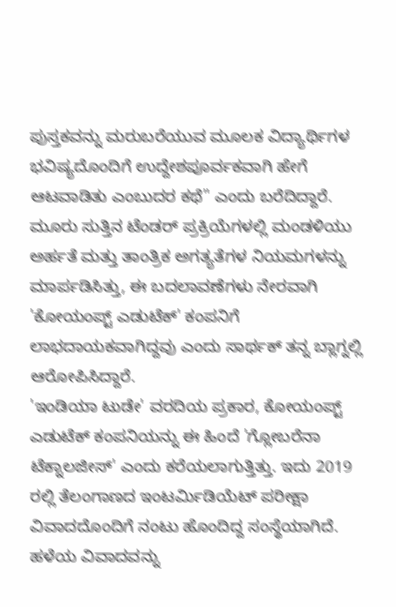ಪುಸ್ತಕವನ್ನು ಮರುಬರೆಯುವ ಮೂಲಕ ವಿದ್ಯಾರ್ಥಿಗಳ ಭವಿಷ್ಯದೊಂದಿಗೆ ಉದ್ದೇಶಪೂರ್ವಕವಾಗಿ ಹೇಗೆ ಆಟವಾಡಿತು ಎಂಬುದರ ಕಥೆ" ಎಂದು ಬರೆದಿದ್ದಾರೆ.
ಮೂರು ಸುತ್ತಿನ ಟೆಂಡರ್ ಪ್ರಕ್ರಿಯೆಗಳಲ್ಲಿ ಮಂಡಳಿಯು ಅರ್ಹತೆ ಮತ್ತು ತಾಂತ್ರಿಕ ಅಗತ್ಯತೆಗಳ ನಿಯಮಗಳನ್ನು ಮಾರ್ಪಡಿಸಿತ್ತು, ಈ ಬದಲಾವಣೆಗಳು ನೇರವಾಗಿ 'ಕೋಯಂಪ್ಟ್ ಎಡುಟೆಕ್' ಕಂಪನಿಗೆ ಲಾಭದಾಯಕವಾಗಿದ್ದವು ಎಂದು ಸಾರ್ಥಕ್ ತನ್ನ ಬ್ಲಾಗ್ನಲ್ಲಿ ಆರೋಪಿಸಿದ್ದಾರೆ.
'ಇಂಡಿಯಾ ಟುಡೇ' ವರದಿಯ ಪ್ರಕಾರ, ಕೋಯಂಪ್ಟ್ ಎಡುಟೆಕ್ ಕಂಪನಿಯನ್ನು ಈ ಹಿಂದೆ 'ಗ್ಲೋಬರೆನಾ ಟೆಕ್ನಾಲಜೀಸ್' ಎಂದು ಕರೆಯಲಾಗುತ್ತಿತ್ತು. ಇದು 2019 ರಲ್ಲಿ ತೆಲಂಗಾಣದ ಇಂಟರ್ಮಿಡಿಯೆಟ್ ಪರೀಕ್ಷಾ ವಿವಾದದೊಂದಿಗೆ ನಂಟು ಹೊಂದಿದ್ದ ಸಂಸ್ಥೆಯಾಗಿದೆ.
ಹಳೆಯ ವಿವಾದವನ್ನು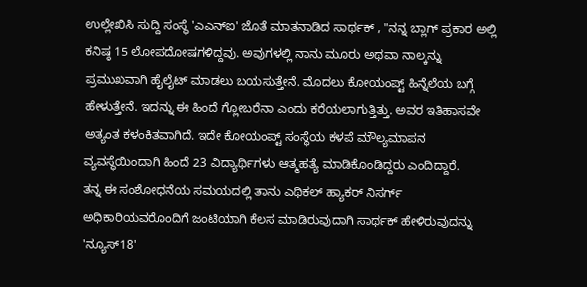ಉಲ್ಲೇಖಿಸಿ ಸುದ್ದಿ ಸಂಸ್ಥೆ 'ಎಎನ್ಐ' ಜೊತೆ ಮಾತನಾಡಿದ ಸಾರ್ಥಕ್ , "ನನ್ನ ಬ್ಲಾಗ್ ಪ್ರಕಾರ ಅಲ್ಲಿ ಕನಿಷ್ಠ 15 ಲೋಪದೋಷಗಳಿದ್ದವು. ಅವುಗಳಲ್ಲಿ ನಾನು ಮೂರು ಅಥವಾ ನಾಲ್ಕನ್ನು ಪ್ರಮುಖವಾಗಿ ಹೈಲೈಟ್ ಮಾಡಲು ಬಯಸುತ್ತೇನೆ. ಮೊದಲು ಕೋಯಂಪ್ಟ್ ಹಿನ್ನೆಲೆಯ ಬಗ್ಗೆ ಹೇಳುತ್ತೇನೆ. ಇದನ್ನು ಈ ಹಿಂದೆ ಗ್ಲೋಬರೆನಾ ಎಂದು ಕರೆಯಲಾಗುತ್ತಿತ್ತು. ಅವರ ಇತಿಹಾಸವೇ ಅತ್ಯಂತ ಕಳಂಕಿತವಾಗಿದೆ. ಇದೇ ಕೋಯಂಪ್ಟ್ ಸಂಸ್ಥೆಯ ಕಳಪೆ ಮೌಲ್ಯಮಾಪನ ವ್ಯವಸ್ಥೆಯಿಂದಾಗಿ ಹಿಂದೆ 23 ವಿದ್ಯಾರ್ಥಿಗಳು ಆತ್ಮಹತ್ಯೆ ಮಾಡಿಕೊಂಡಿದ್ದರು ಎಂದಿದ್ದಾರೆ.
ತನ್ನ ಈ ಸಂಶೋಧನೆಯ ಸಮಯದಲ್ಲಿ ತಾನು ಎಥಿಕಲ್ ಹ್ಯಾಕರ್ ನಿಸರ್ಗ್ ಅಧಿಕಾರಿಯವರೊಂದಿಗೆ ಜಂಟಿಯಾಗಿ ಕೆಲಸ ಮಾಡಿರುವುದಾಗಿ ಸಾರ್ಥಕ್ ಹೇಳಿರುವುದನ್ನು 'ನ್ಯೂಸ್18'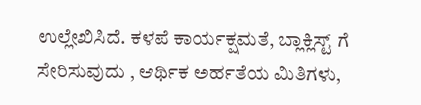ಉಲ್ಲೇಖಿಸಿದೆ. ಕಳಪೆ ಕಾರ್ಯಕ್ಷಮತೆ, ಬ್ಲಾಕ್ಲಿಸ್ಟ್ ಗೆ ಸೇರಿಸುವುದು , ಆರ್ಥಿಕ ಅರ್ಹತೆಯ ಮಿತಿಗಳು,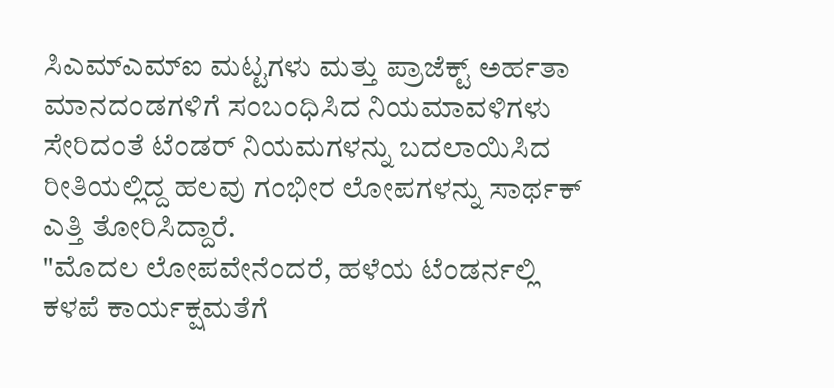ಸಿಎಮ್ಎಮ್ಐ ಮಟ್ಟಗಳು ಮತ್ತು ಪ್ರಾಜೆಕ್ಟ್ ಅರ್ಹತಾ ಮಾನದಂಡಗಳಿಗೆ ಸಂಬಂಧಿಸಿದ ನಿಯಮಾವಳಿಗಳು ಸೇರಿದಂತೆ ಟೆಂಡರ್ ನಿಯಮಗಳನ್ನು ಬದಲಾಯಿಸಿದ ರೀತಿಯಲ್ಲಿದ್ದ ಹಲವು ಗಂಭೀರ ಲೋಪಗಳನ್ನು ಸಾರ್ಥಕ್ ಎತ್ತಿ ತೋರಿಸಿದ್ದಾರೆ.
"ಮೊದಲ ಲೋಪವೇನೆಂದರೆ, ಹಳೆಯ ಟೆಂಡರ್ನಲ್ಲಿ ಕಳಪೆ ಕಾರ್ಯಕ್ಷಮತೆಗೆ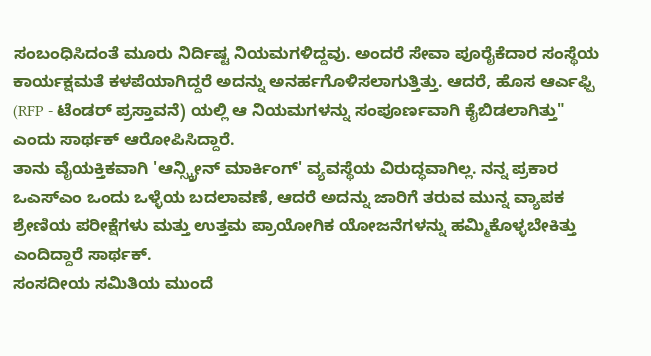ಸಂಬಂಧಿಸಿದಂತೆ ಮೂರು ನಿರ್ದಿಷ್ಟ ನಿಯಮಗಳಿದ್ದವು. ಅಂದರೆ ಸೇವಾ ಪೂರೈಕೆದಾರ ಸಂಸ್ಥೆಯ ಕಾರ್ಯಕ್ಷಮತೆ ಕಳಪೆಯಾಗಿದ್ದರೆ ಅದನ್ನು ಅನರ್ಹಗೊಳಿಸಲಾಗುತ್ತಿತ್ತು. ಆದರೆ, ಹೊಸ ಆರ್ಎಫ್ಪಿ (RFP - ಟೆಂಡರ್ ಪ್ರಸ್ತಾವನೆ) ಯಲ್ಲಿ ಆ ನಿಯಮಗಳನ್ನು ಸಂಪೂರ್ಣವಾಗಿ ಕೈಬಿಡಲಾಗಿತ್ತು" ಎಂದು ಸಾರ್ಥಕ್ ಆರೋಪಿಸಿದ್ದಾರೆ.
ತಾನು ವೈಯಕ್ತಿಕವಾಗಿ 'ಆನ್ಸ್ಕ್ರೀನ್ ಮಾರ್ಕಿಂಗ್' ವ್ಯವಸ್ಥೆಯ ವಿರುದ್ಧವಾಗಿಲ್ಲ. ನನ್ನ ಪ್ರಕಾರ ಒಎಸ್ಎಂ ಒಂದು ಒಳ್ಳೆಯ ಬದಲಾವಣೆ, ಆದರೆ ಅದನ್ನು ಜಾರಿಗೆ ತರುವ ಮುನ್ನ ವ್ಯಾಪಕ ಶ್ರೇಣಿಯ ಪರೀಕ್ಷೆಗಳು ಮತ್ತು ಉತ್ತಮ ಪ್ರಾಯೋಗಿಕ ಯೋಜನೆಗಳನ್ನು ಹಮ್ಮಿಕೊಳ್ಳಬೇಕಿತ್ತು ಎಂದಿದ್ದಾರೆ ಸಾರ್ಥಕ್.
ಸಂಸದೀಯ ಸಮಿತಿಯ ಮುಂದೆ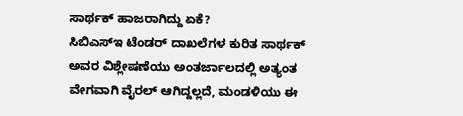ಸಾರ್ಥಕ್ ಹಾಜರಾಗಿದ್ದು ಏಕೆ?
ಸಿಬಿಎಸ್ಇ ಟೆಂಡರ್ ದಾಖಲೆಗಳ ಕುರಿತ ಸಾರ್ಥಕ್ ಅವರ ವಿಶ್ಲೇಷಣೆಯು ಅಂತರ್ಜಾಲದಲ್ಲಿ ಅತ್ಯಂತ ವೇಗವಾಗಿ ವೈರಲ್ ಆಗಿದ್ದಲ್ಲದೆ, ಮಂಡಳಿಯು ಈ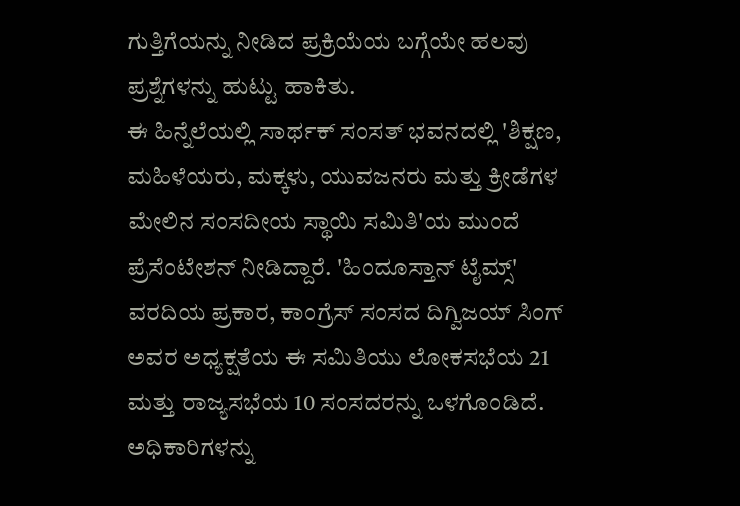ಗುತ್ತಿಗೆಯನ್ನು ನೀಡಿದ ಪ್ರಕ್ರಿಯೆಯ ಬಗ್ಗೆಯೇ ಹಲವು ಪ್ರಶ್ನೆಗಳನ್ನು ಹುಟ್ಟು ಹಾಕಿತು.
ಈ ಹಿನ್ನೆಲೆಯಲ್ಲಿ ಸಾರ್ಥಕ್ ಸಂಸತ್ ಭವನದಲ್ಲಿ 'ಶಿಕ್ಷಣ, ಮಹಿಳೆಯರು, ಮಕ್ಕಳು, ಯುವಜನರು ಮತ್ತು ಕ್ರೀಡೆಗಳ ಮೇಲಿನ ಸಂಸದೀಯ ಸ್ಥಾಯಿ ಸಮಿತಿ'ಯ ಮುಂದೆ ಪ್ರೆಸೆಂಟೇಶನ್ ನೀಡಿದ್ದಾರೆ. 'ಹಿಂದೂಸ್ತಾನ್ ಟೈಮ್ಸ್' ವರದಿಯ ಪ್ರಕಾರ, ಕಾಂಗ್ರೆಸ್ ಸಂಸದ ದಿಗ್ವಿಜಯ್ ಸಿಂಗ್ ಅವರ ಅಧ್ಯಕ್ಷತೆಯ ಈ ಸಮಿತಿಯು ಲೋಕಸಭೆಯ 21 ಮತ್ತು ರಾಜ್ಯಸಭೆಯ 10 ಸಂಸದರನ್ನು ಒಳಗೊಂಡಿದೆ. ಅಧಿಕಾರಿಗಳನ್ನು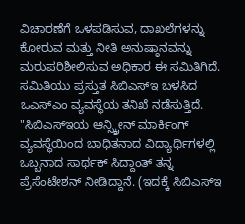ವಿಚಾರಣೆಗೆ ಒಳಪಡಿಸುವ, ದಾಖಲೆಗಳನ್ನು ಕೋರುವ ಮತ್ತು ನೀತಿ ಅನುಷ್ಠಾನವನ್ನು ಮರುಪರಿಶೀಲಿಸುವ ಅಧಿಕಾರ ಈ ಸಮಿತಿಗಿದೆ.
ಸಮಿತಿಯು ಪ್ರಸ್ತುತ ಸಿಬಿಎಸ್ಇ ಬಳಸಿದ ಒಎಸ್ಎಂ ವ್ಯವಸ್ಥೆಯ ತನಿಖೆ ನಡೆಸುತ್ತಿದೆ. "ಸಿಬಿಎಸ್ಇಯ ಆನ್ಸ್ಕ್ರೀನ್ ಮಾರ್ಕಿಂಗ್ ವ್ಯವಸ್ಥೆಯಿಂದ ಬಾಧಿತನಾದ ವಿದ್ಯಾರ್ಥಿಗಳಲ್ಲಿ ಒಬ್ಬನಾದ ಸಾರ್ಥಕ್ ಸಿದ್ದಾಂತ್ ತನ್ನ ಪ್ರೆಸೆಂಟೇಶನ್ ನೀಡಿದ್ದಾನೆ. (ಇದಕ್ಕೆ ಸಿಬಿಎಸ್ಇ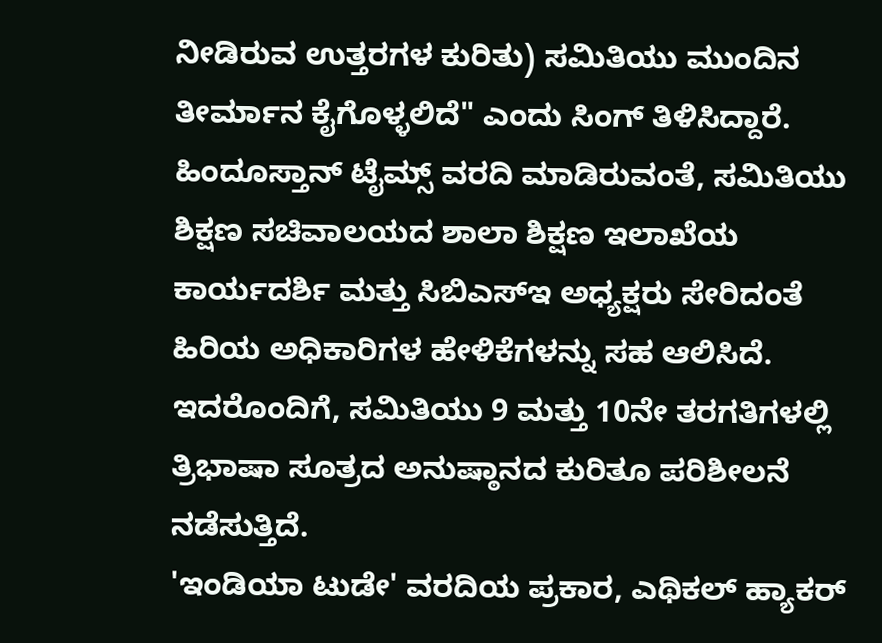ನೀಡಿರುವ ಉತ್ತರಗಳ ಕುರಿತು) ಸಮಿತಿಯು ಮುಂದಿನ ತೀರ್ಮಾನ ಕೈಗೊಳ್ಳಲಿದೆ" ಎಂದು ಸಿಂಗ್ ತಿಳಿಸಿದ್ದಾರೆ.
ಹಿಂದೂಸ್ತಾನ್ ಟೈಮ್ಸ್ ವರದಿ ಮಾಡಿರುವಂತೆ, ಸಮಿತಿಯು ಶಿಕ್ಷಣ ಸಚಿವಾಲಯದ ಶಾಲಾ ಶಿಕ್ಷಣ ಇಲಾಖೆಯ ಕಾರ್ಯದರ್ಶಿ ಮತ್ತು ಸಿಬಿಎಸ್ಇ ಅಧ್ಯಕ್ಷರು ಸೇರಿದಂತೆ ಹಿರಿಯ ಅಧಿಕಾರಿಗಳ ಹೇಳಿಕೆಗಳನ್ನು ಸಹ ಆಲಿಸಿದೆ. ಇದರೊಂದಿಗೆ, ಸಮಿತಿಯು 9 ಮತ್ತು 10ನೇ ತರಗತಿಗಳಲ್ಲಿ ತ್ರಿಭಾಷಾ ಸೂತ್ರದ ಅನುಷ್ಠಾನದ ಕುರಿತೂ ಪರಿಶೀಲನೆ ನಡೆಸುತ್ತಿದೆ.
'ಇಂಡಿಯಾ ಟುಡೇ' ವರದಿಯ ಪ್ರಕಾರ, ಎಥಿಕಲ್ ಹ್ಯಾಕರ್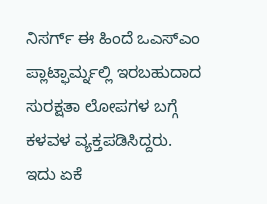ನಿಸರ್ಗ್ ಈ ಹಿಂದೆ ಒಎಸ್ಎಂ ಪ್ಲಾಟ್ಫಾರ್ಮ್ನಲ್ಲಿ ಇರಬಹುದಾದ ಸುರಕ್ಷತಾ ಲೋಪಗಳ ಬಗ್ಗೆ ಕಳವಳ ವ್ಯಕ್ತಪಡಿಸಿದ್ದರು.
ಇದು ಏಕೆ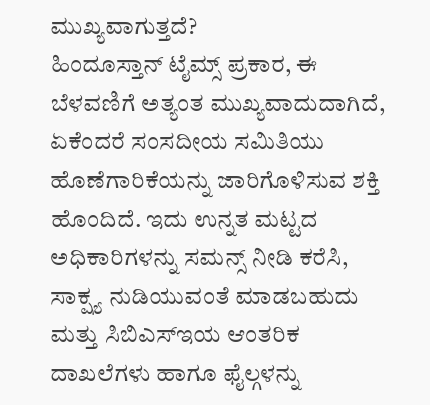ಮುಖ್ಯವಾಗುತ್ತದೆ?
ಹಿಂದೂಸ್ತಾನ್ ಟೈಮ್ಸ್ ಪ್ರಕಾರ, ಈ ಬೆಳವಣಿಗೆ ಅತ್ಯಂತ ಮುಖ್ಯವಾದುದಾಗಿದೆ, ಏಕೆಂದರೆ ಸಂಸದೀಯ ಸಮಿತಿಯು ಹೊಣೆಗಾರಿಕೆಯನ್ನು ಜಾರಿಗೊಳಿಸುವ ಶಕ್ತಿ ಹೊಂದಿದೆ. ಇದು ಉನ್ನತ ಮಟ್ಟದ ಅಧಿಕಾರಿಗಳನ್ನು ಸಮನ್ಸ್ ನೀಡಿ ಕರೆಸಿ, ಸಾಕ್ಷ್ಯ ನುಡಿಯುವಂತೆ ಮಾಡಬಹುದು ಮತ್ತು ಸಿಬಿಎಸ್ಇಯ ಆಂತರಿಕ ದಾಖಲೆಗಳು ಹಾಗೂ ಫೈಲ್ಗಳನ್ನು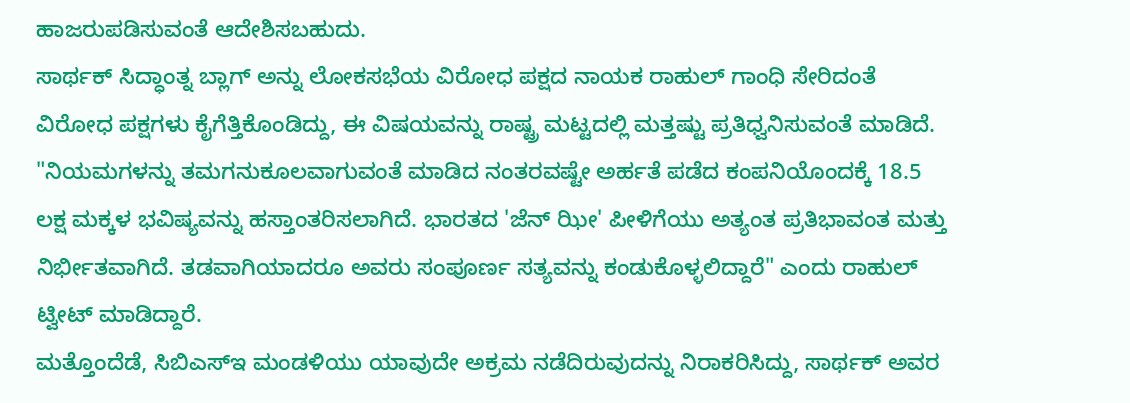ಹಾಜರುಪಡಿಸುವಂತೆ ಆದೇಶಿಸಬಹುದು.
ಸಾರ್ಥಕ್ ಸಿದ್ಧಾಂತ್ನ ಬ್ಲಾಗ್ ಅನ್ನು ಲೋಕಸಭೆಯ ವಿರೋಧ ಪಕ್ಷದ ನಾಯಕ ರಾಹುಲ್ ಗಾಂಧಿ ಸೇರಿದಂತೆ ವಿರೋಧ ಪಕ್ಷಗಳು ಕೈಗೆತ್ತಿಕೊಂಡಿದ್ದು, ಈ ವಿಷಯವನ್ನು ರಾಷ್ಟ್ರ ಮಟ್ಟದಲ್ಲಿ ಮತ್ತಷ್ಟು ಪ್ರತಿಧ್ವನಿಸುವಂತೆ ಮಾಡಿದೆ. "ನಿಯಮಗಳನ್ನು ತಮಗನುಕೂಲವಾಗುವಂತೆ ಮಾಡಿದ ನಂತರವಷ್ಟೇ ಅರ್ಹತೆ ಪಡೆದ ಕಂಪನಿಯೊಂದಕ್ಕೆ 18.5 ಲಕ್ಷ ಮಕ್ಕಳ ಭವಿಷ್ಯವನ್ನು ಹಸ್ತಾಂತರಿಸಲಾಗಿದೆ. ಭಾರತದ 'ಜೆನ್ ಝೀ' ಪೀಳಿಗೆಯು ಅತ್ಯಂತ ಪ್ರತಿಭಾವಂತ ಮತ್ತು ನಿರ್ಭೀತವಾಗಿದೆ. ತಡವಾಗಿಯಾದರೂ ಅವರು ಸಂಪೂರ್ಣ ಸತ್ಯವನ್ನು ಕಂಡುಕೊಳ್ಳಲಿದ್ದಾರೆ" ಎಂದು ರಾಹುಲ್ ಟ್ವೀಟ್ ಮಾಡಿದ್ದಾರೆ.
ಮತ್ತೊಂದೆಡೆ, ಸಿಬಿಎಸ್ಇ ಮಂಡಳಿಯು ಯಾವುದೇ ಅಕ್ರಮ ನಡೆದಿರುವುದನ್ನು ನಿರಾಕರಿಸಿದ್ದು, ಸಾರ್ಥಕ್ ಅವರ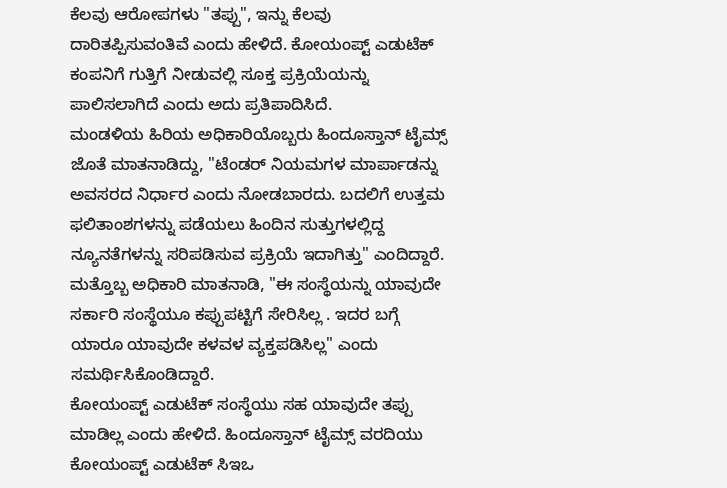ಕೆಲವು ಆರೋಪಗಳು "ತಪ್ಪು", ಇನ್ನು ಕೆಲವು ದಾರಿತಪ್ಪಿಸುವಂತಿವೆ ಎಂದು ಹೇಳಿದೆ. ಕೋಯಂಪ್ಟ್ ಎಡುಟೆಕ್ ಕಂಪನಿಗೆ ಗುತ್ತಿಗೆ ನೀಡುವಲ್ಲಿ ಸೂಕ್ತ ಪ್ರಕ್ರಿಯೆಯನ್ನು ಪಾಲಿಸಲಾಗಿದೆ ಎಂದು ಅದು ಪ್ರತಿಪಾದಿಸಿದೆ.
ಮಂಡಳಿಯ ಹಿರಿಯ ಅಧಿಕಾರಿಯೊಬ್ಬರು ಹಿಂದೂಸ್ತಾನ್ ಟೈಮ್ಸ್ ಜೊತೆ ಮಾತನಾಡಿದ್ದು, "ಟೆಂಡರ್ ನಿಯಮಗಳ ಮಾರ್ಪಾಡನ್ನು ಅವಸರದ ನಿರ್ಧಾರ ಎಂದು ನೋಡಬಾರದು. ಬದಲಿಗೆ ಉತ್ತಮ ಫಲಿತಾಂಶಗಳನ್ನು ಪಡೆಯಲು ಹಿಂದಿನ ಸುತ್ತುಗಳಲ್ಲಿದ್ದ ನ್ಯೂನತೆಗಳನ್ನು ಸರಿಪಡಿಸುವ ಪ್ರಕ್ರಿಯೆ ಇದಾಗಿತ್ತು" ಎಂದಿದ್ದಾರೆ. ಮತ್ತೊಬ್ಬ ಅಧಿಕಾರಿ ಮಾತನಾಡಿ, "ಈ ಸಂಸ್ಥೆಯನ್ನು ಯಾವುದೇ ಸರ್ಕಾರಿ ಸಂಸ್ಥೆಯೂ ಕಪ್ಪುಪಟ್ಟಿಗೆ ಸೇರಿಸಿಲ್ಲ . ಇದರ ಬಗ್ಗೆ ಯಾರೂ ಯಾವುದೇ ಕಳವಳ ವ್ಯಕ್ತಪಡಿಸಿಲ್ಲ" ಎಂದು ಸಮರ್ಥಿಸಿಕೊಂಡಿದ್ದಾರೆ.
ಕೋಯಂಪ್ಟ್ ಎಡುಟೆಕ್ ಸಂಸ್ಥೆಯು ಸಹ ಯಾವುದೇ ತಪ್ಪು ಮಾಡಿಲ್ಲ ಎಂದು ಹೇಳಿದೆ. ಹಿಂದೂಸ್ತಾನ್ ಟೈಮ್ಸ್ ವರದಿಯು ಕೋಯಂಪ್ಟ್ ಎಡುಟೆಕ್ ಸಿಇಒ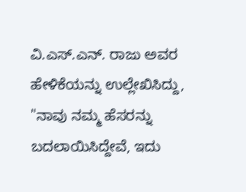ವಿ.ಎಸ್.ಎನ್. ರಾಜು ಅವರ ಹೇಳಿಕೆಯನ್ನು ಉಲ್ಲೇಖಿಸಿದ್ದು, "ನಾವು ನಮ್ಮ ಹೆಸರನ್ನು ಬದಲಾಯಿಸಿದ್ದೇವೆ, ಇದು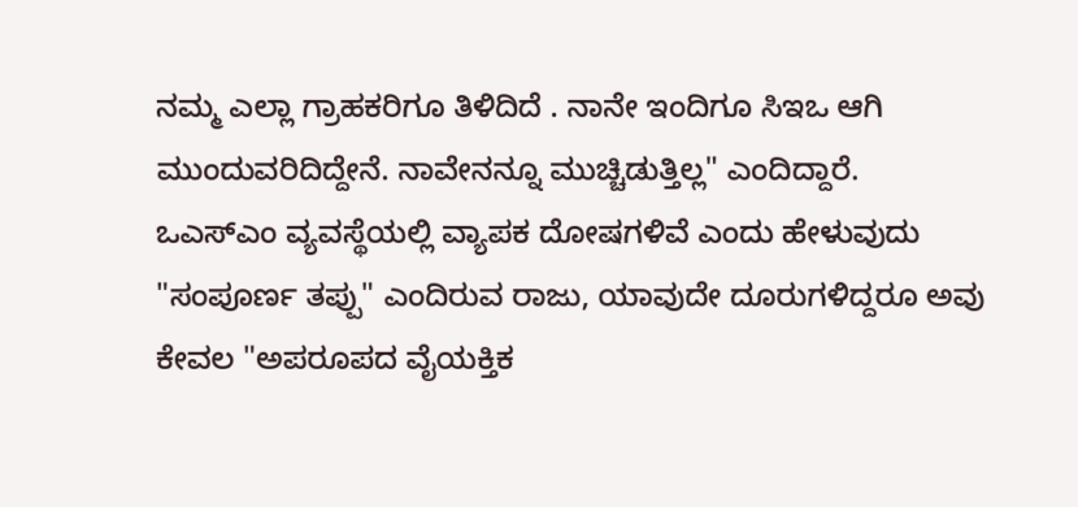ನಮ್ಮ ಎಲ್ಲಾ ಗ್ರಾಹಕರಿಗೂ ತಿಳಿದಿದೆ . ನಾನೇ ಇಂದಿಗೂ ಸಿಇಒ ಆಗಿ ಮುಂದುವರಿದಿದ್ದೇನೆ. ನಾವೇನನ್ನೂ ಮುಚ್ಚಿಡುತ್ತಿಲ್ಲ" ಎಂದಿದ್ದಾರೆ. ಒಎಸ್ಎಂ ವ್ಯವಸ್ಥೆಯಲ್ಲಿ ವ್ಯಾಪಕ ದೋಷಗಳಿವೆ ಎಂದು ಹೇಳುವುದು "ಸಂಪೂರ್ಣ ತಪ್ಪು" ಎಂದಿರುವ ರಾಜು, ಯಾವುದೇ ದೂರುಗಳಿದ್ದರೂ ಅವು ಕೇವಲ "ಅಪರೂಪದ ವೈಯಕ್ತಿಕ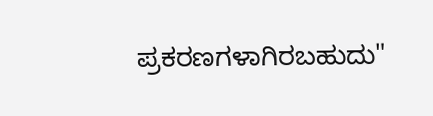ಪ್ರಕರಣಗಳಾಗಿರಬಹುದು"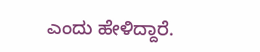ಎಂದು ಹೇಳಿದ್ದಾರೆ.